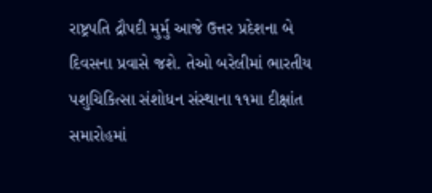રાષ્ટ્રપતિ દ્રૌપદી મુર્મુ આજે ઉત્તર પ્રદેશના બે દિવસના પ્રવાસે જશે. તેઓ બરેલીમાં ભારતીય પશુચિકિત્સા સંશોધન સંસ્થાના ૧૧મા દીક્ષાંત સમારોહમાં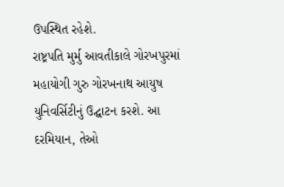ઉપસ્થિત રહેશે.
રાષ્ટ્રપતિ મુર્મુ આવતીકાલે ગોરખપુરમાં મહાયોગી ગુરુ ગોરખનાથ આયુષ યુનિવર્સિટીનું ઉદ્ઘાટન કરશે. આ દરમિયાન, તેઓ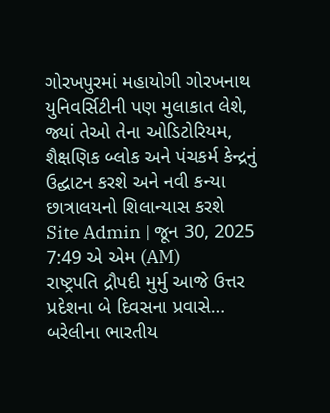ગોરખપુરમાં મહાયોગી ગોરખનાથ યુનિવર્સિટીની પણ મુલાકાત લેશે, જ્યાં તેઓ તેના ઓડિટોરિયમ, શૈક્ષણિક બ્લોક અને પંચકર્મ કેન્દ્રનું ઉદ્ઘાટન કરશે અને નવી કન્યા છાત્રાલયનો શિલાન્યાસ કરશે
Site Admin | જૂન 30, 2025 7:49 એ એમ (AM)
રાષ્ટ્રપતિ દ્રૌપદી મુર્મુ આજે ઉત્તર પ્રદેશના બે દિવસના પ્રવાસે… બરેલીના ભારતીય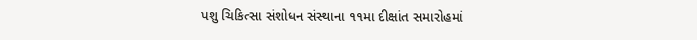પશુ ચિકિત્સા સંશોધન સંસ્થાના ૧૧મા દીક્ષાંત સમારોહમાં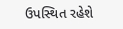ઉપસ્થિત રહેશે